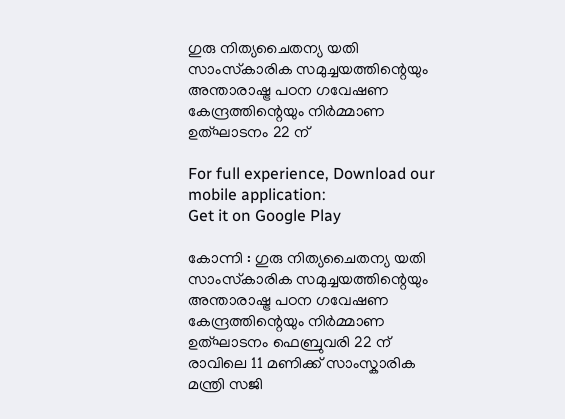ഗുരു നിത്യചൈതന്യ യതി സാംസ്‌കാരിക സമുച്ചയത്തിന്റെയും അന്താരാഷ്ട്ര പഠന ഗവേഷണ കേന്ദ്രത്തിന്റെയും നിർമ്മാണ ഉത്ഘാടനം 22 ന്

For full experience, Download our mobile application:
Get it on Google Play

കോന്നി : ഗുരു നിത്യചൈതന്യ യതി സാംസ്‌കാരിക സമുച്ചയത്തിന്റെയും അന്താരാഷ്ട്ര പഠന ഗവേഷണ കേന്ദ്രത്തിന്റെയും നിർമ്മാണ ഉത്ഘാടനം ഫെബ്രുവരി 22 ന് രാവിലെ 11 മണിക്ക് സാംസ്കാരിക മന്ത്രി സജി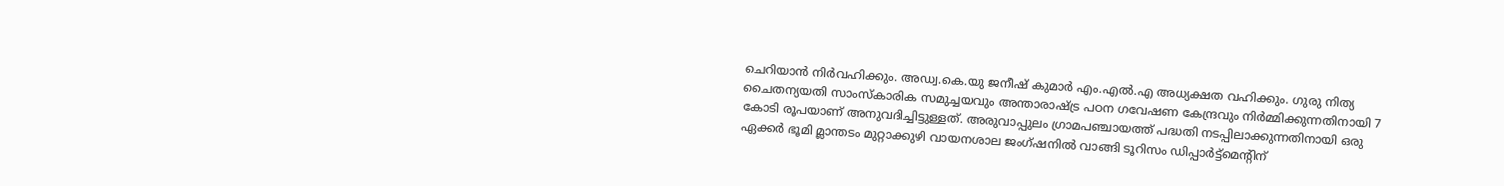ചെറിയാൻ നിർവഹിക്കും. അഡ്വ.കെ.യു ജനീഷ് കുമാർ എം.എൽ.എ അധ്യക്ഷത വഹിക്കും. ഗുരു നിത്യ ചൈതന്യയതി സാംസ്കാരിക സമുച്ചയവും അന്താരാഷ്ട്ര പഠന ഗവേഷണ കേന്ദ്രവും നിർമ്മിക്കുന്നതിനായി 7 കോടി രൂപയാണ് അനുവദിച്ചിട്ടുള്ളത്‌. അരുവാപ്പുലം ഗ്രാമപഞ്ചായത്ത് പദ്ധതി നടപ്പിലാക്കുന്നതിനായി ഒരു ഏക്കർ ഭൂമി മ്ലാന്തടം മുറ്റാക്കുഴി വായനശാല ജംഗ്ഷനിൽ വാങ്ങി ടൂറിസം ഡിപ്പാർട്ട്മെന്റിന്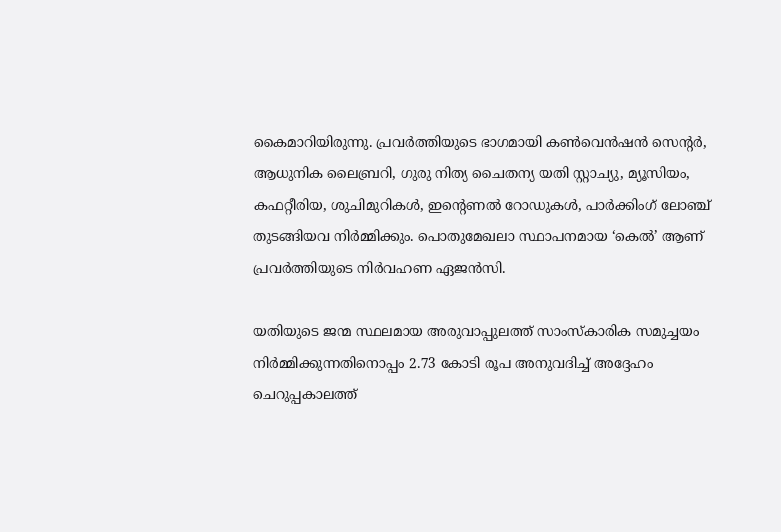കൈമാറിയിരുന്നു. പ്രവർത്തിയുടെ ഭാഗമായി കൺവെൻഷൻ സെന്റർ, ആധുനിക ലൈബ്രറി, ഗുരു നിത്യ ചൈതന്യ യതി സ്റ്റാച്യു, മ്യൂസിയം, കഫറ്റീരിയ, ശുചിമുറികൾ, ഇന്റെണൽ റോഡുകൾ, പാർക്കിംഗ് ലോഞ്ച് തുടങ്ങിയവ നിർമ്മിക്കും. പൊതുമേഖലാ സ്ഥാപനമായ ‘കെൽ’ ആണ് പ്രവർത്തിയുടെ നിർവഹണ ഏജൻസി.

യതിയുടെ ജന്മ സ്ഥലമായ അരുവാപ്പുലത്ത് സാംസ്കാരിക സമുച്ചയം നിർമ്മിക്കുന്നതിനൊപ്പം 2.73 കോടി രൂപ അനുവദിച്ച് അദ്ദേഹം ചെറുപ്പകാലത്ത്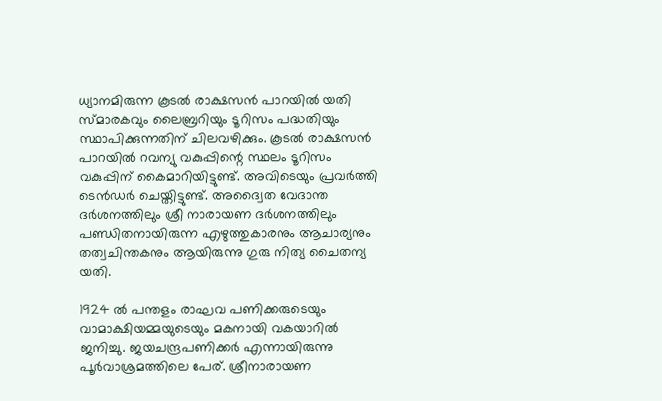ധ്യാനമിരുന്ന കൂടൽ രാക്ഷസൻ പാറയിൽ യതി സ്മാരകവും ലൈബ്രറിയും ടൂറിസം പദ്ധതിയും സ്ഥാപിക്കുന്നതിന് ചിലവഴിക്കും. കൂടൽ രാക്ഷസൻ പാറയിൽ റവന്യു വകുപ്പിന്റെ സ്ഥലം ടൂറിസം വകുപ്പിന് കൈമാറിയിട്ടുണ്ട്. അവിടെയും പ്രവർത്തി ടെൻഡർ ചെയ്തിട്ടുണ്ട്. അദ്വൈത വേദാന്ത ദർശനത്തിലും ശ്രീ നാരായണ ദർശനത്തിലും പണ്ഡിതനായിരുന്ന എഴുത്തുകാരനും ആചാര്യനും തത്വചിന്തകനും ആയിരുന്നു ഗുരു നിത്യ ചൈതന്യ യതി.

1924 ൽ പന്തളം രാഘവ പണിക്കരുടെയും വാമാക്ഷിയമ്മയുടെയും മകനായി വകയാറിൽ ജനിച്ചു. ജയചന്ദ്രപണിക്കർ എന്നായിരുന്നു പൂർവാശ്രമത്തിലെ പേര്. ശ്രീനാരായണ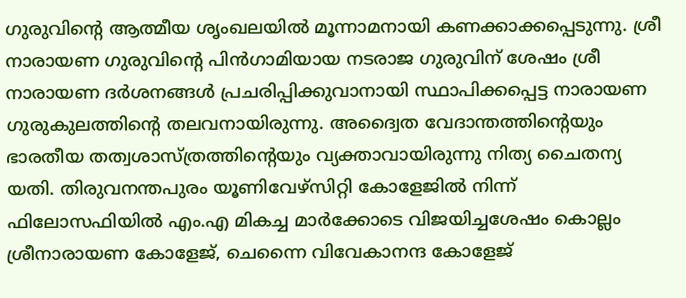ഗുരുവിന്റെ ആത്മീയ ശൃംഖലയിൽ മൂന്നാമനായി കണക്കാക്കപ്പെടുന്നു. ശ്രീ നാരായണ ഗുരുവിന്റെ പിൻഗാമിയായ നടരാജ ഗുരുവിന് ശേഷം ശ്രീ നാരായണ ദർശനങ്ങൾ പ്രചരിപ്പിക്കുവാനായി സ്ഥാപിക്കപ്പെട്ട നാരായണ ഗുരുകുലത്തിന്റെ തലവനായിരുന്നു. അദ്വൈത വേദാന്തത്തിന്റെയും ഭാരതീയ തത്വശാസ്ത്രത്തിന്റെയും വ്യക്താവായിരുന്നു നിത്യ ചൈതന്യ യതി. തിരുവനന്തപുരം യൂണിവേഴ്സിറ്റി കോളേജിൽ നിന്ന് ഫിലോസഫിയിൽ എം.എ മികച്ച മാർക്കോടെ വിജയിച്ചശേഷം കൊല്ലം ശ്രീനാരായണ കോളേജ്, ചെന്നൈ വിവേകാനന്ദ കോളേജ്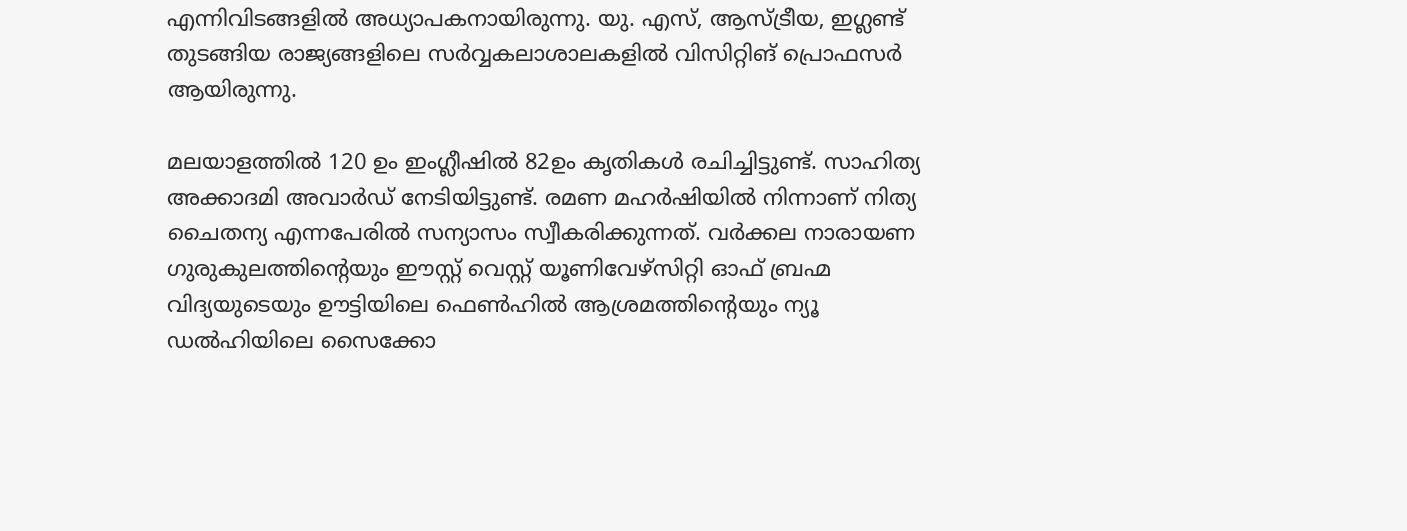എന്നിവിടങ്ങളിൽ അധ്യാപകനായിരുന്നു. യു. എസ്, ആസ്ട്രീയ, ഇഗ്ലണ്ട് തുടങ്ങിയ രാജ്യങ്ങളിലെ സർവ്വകലാശാലകളിൽ വിസിറ്റിങ് പ്രൊഫസർ ആയിരുന്നു.

മലയാളത്തിൽ 120 ഉം ഇംഗ്ലീഷിൽ 82ഉം കൃതികൾ രചിച്ചിട്ടുണ്ട്. സാഹിത്യ അക്കാദമി അവാർഡ് നേടിയിട്ടുണ്ട്. രമണ മഹർഷിയിൽ നിന്നാണ് നിത്യ ചൈതന്യ എന്നപേരിൽ സന്യാസം സ്വീകരിക്കുന്നത്. വർക്കല നാരായണ ഗുരുകുലത്തിന്റെയും ഈസ്റ്റ് വെസ്റ്റ് യൂണിവേഴ്സിറ്റി ഓഫ് ബ്രഹ്മ വിദ്യയുടെയും ഊട്ടിയിലെ ഫെൺഹിൽ ആശ്രമത്തിന്റെയും ന്യൂ ഡൽഹിയിലെ സൈക്കോ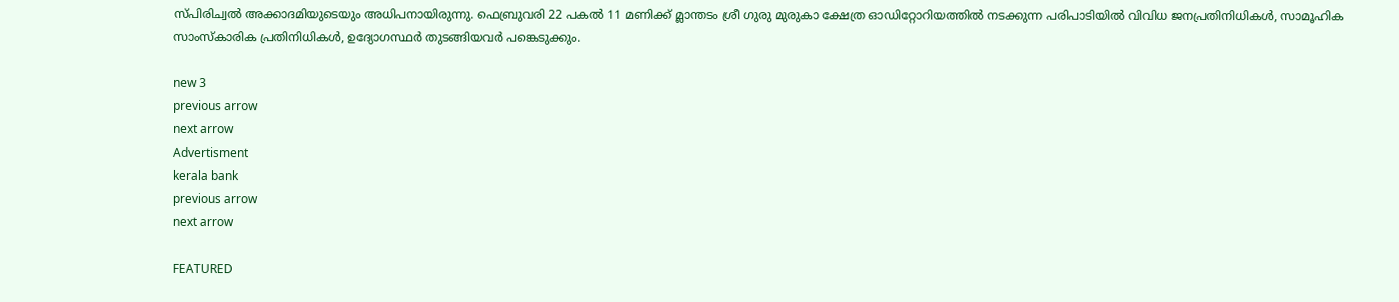സ്പിരിച്വൽ അക്കാദമിയുടെയും അധിപനായിരുന്നു. ഫെബ്രുവരി 22 പകൽ 11 മണിക്ക് മ്ലാന്തടം ശ്രീ ഗുരു മുരുകാ ക്ഷേത്ര ഓഡിറ്റോറിയത്തിൽ നടക്കുന്ന പരിപാടിയിൽ വിവിധ ജനപ്രതിനിധികൾ, സാമൂഹിക സാംസ്കാരിക പ്രതിനിധികൾ, ഉദ്യോഗസ്ഥർ തുടങ്ങിയവർ പങ്കെടുക്കും.

new 3
previous arrow
next arrow
Advertisment
kerala bank
previous arrow
next arrow

FEATURED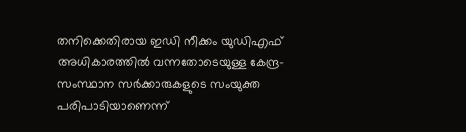തനിക്കെതിരായ ഇഡി നീക്കം യുഡിഎഫ് അധികാരത്തില്‍ വന്നതോടെയുള്ള കേന്ദ്ര-സംസ്ഥാന സര്‍ക്കാരുകളുടെ സംയുക്ത പരിപാടിയാണെന്ന്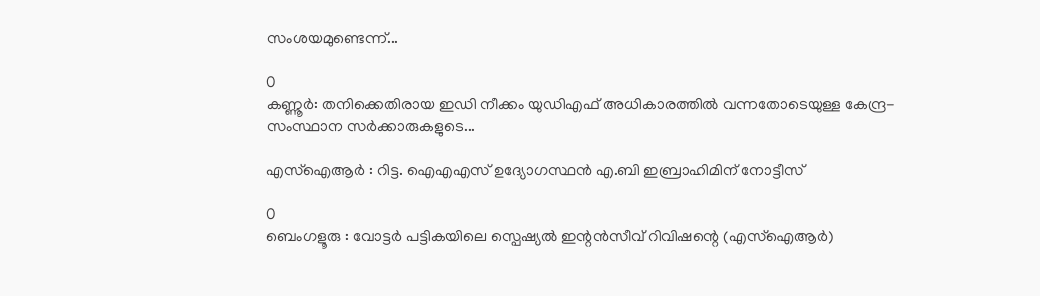സംശയമുണ്ടെന്ന്...

0
കണ്ണൂര്‍: തനിക്കെതിരായ ഇഡി നീക്കം യുഡിഎഫ് അധികാരത്തില്‍ വന്നതോടെയുള്ള കേന്ദ്ര-സംസ്ഥാന സര്‍ക്കാരുകളുടെ...

എസ്ഐആർ : റിട്ട. ഐഎഎസ് ഉദ്യോഗസ്ഥൻ എ.ബി ഇബ്രാഹിമിന് നോട്ടീസ്

0
ബെംഗളൂരു : വോട്ടർ പട്ടികയിലെ സ്പെഷ്യൽ ഇന്റൻസീവ് റിവിഷന്റെ (എസ്ഐആർ)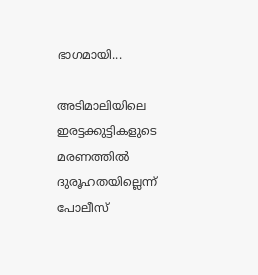ഭാഗമായി...

അടിമാലിയിലെ ഇരട്ടക്കുട്ടികളുടെ മരണത്തിൽ ദുരൂഹതയില്ലെന്ന് പോലീസ്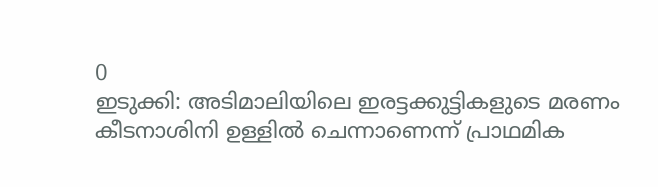0
ഇടുക്കി: അടിമാലിയിലെ ഇരട്ടക്കുട്ടികളുടെ മരണം കീടനാശിനി ഉള്ളിൽ ചെന്നാണെന്ന് പ്രാഥമിക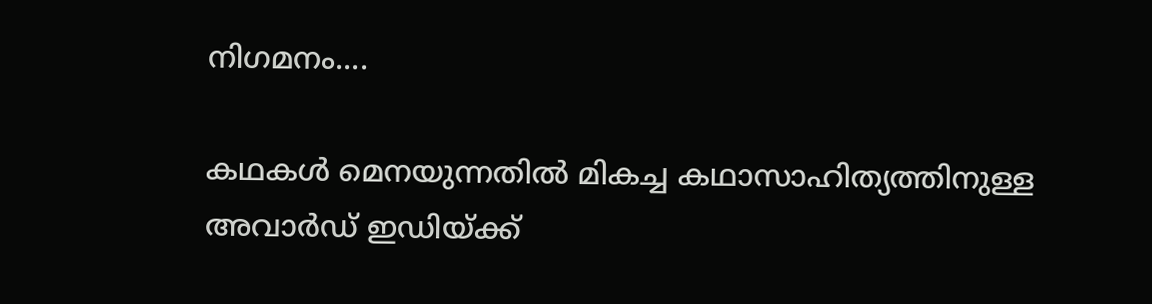നിഗമനം....

കഥകൾ മെനയുന്നതിൽ മികച്ച കഥാസാഹിത്യത്തിനുള്ള അവാർഡ് ഇഡിയ്ക്ക്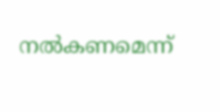നൽകണമെന്ന്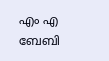എം എ ബേബി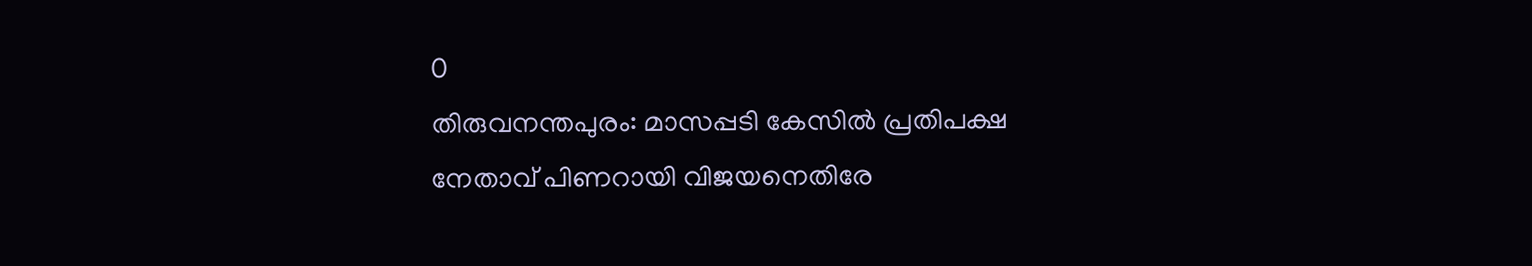0
തിരുവനന്തപുരം: മാസപ്പടി കേസിൽ പ്രതിപക്ഷ നേതാവ് പിണറായി വിജയനെതിരേ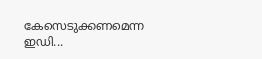കേസെടുക്കണമെന്ന ഇഡി...